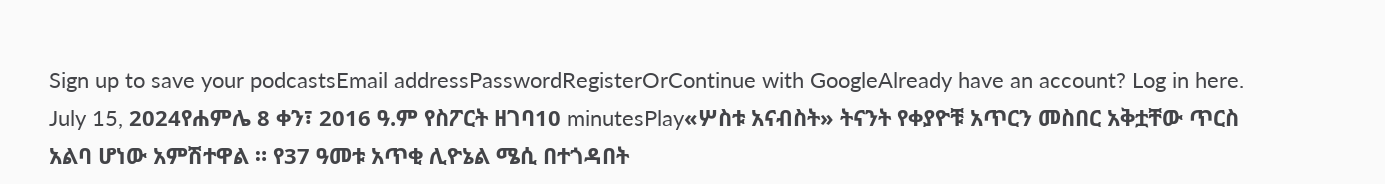Sign up to save your podcastsEmail addressPasswordRegisterOrContinue with GoogleAlready have an account? Log in here.
July 15, 2024የሐምሌ 8 ቀን፣ 2016 ዓ.ም የስፖርት ዘገባ10 minutesPlay«ሦስቱ አናብስት» ትናንት የቀያዮቹ አጥርን መስበር አቅቷቸው ጥርስ አልባ ሆነው አምሽተዋል ። የ37 ዓመቱ አጥቂ ሊዮኔል ሜሲ በተጎዳበት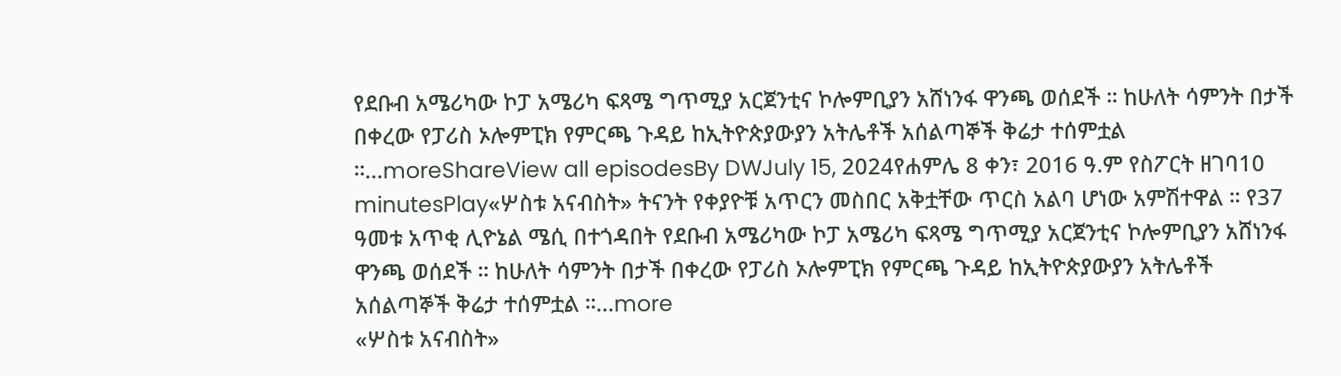የደቡብ አሜሪካው ኮፓ አሜሪካ ፍጻሜ ግጥሚያ አርጀንቲና ኮሎምቢያን አሸነንፋ ዋንጫ ወሰደች ። ከሁለት ሳምንት በታች በቀረው የፓሪስ ኦሎምፒክ የምርጫ ጉዳይ ከኢትዮጵያውያን አትሌቶች አሰልጣኞች ቅሬታ ተሰምቷል ።...moreShareView all episodesBy DWJuly 15, 2024የሐምሌ 8 ቀን፣ 2016 ዓ.ም የስፖርት ዘገባ10 minutesPlay«ሦስቱ አናብስት» ትናንት የቀያዮቹ አጥርን መስበር አቅቷቸው ጥርስ አልባ ሆነው አምሽተዋል ። የ37 ዓመቱ አጥቂ ሊዮኔል ሜሲ በተጎዳበት የደቡብ አሜሪካው ኮፓ አሜሪካ ፍጻሜ ግጥሚያ አርጀንቲና ኮሎምቢያን አሸነንፋ ዋንጫ ወሰደች ። ከሁለት ሳምንት በታች በቀረው የፓሪስ ኦሎምፒክ የምርጫ ጉዳይ ከኢትዮጵያውያን አትሌቶች አሰልጣኞች ቅሬታ ተሰምቷል ።...more
«ሦስቱ አናብስት»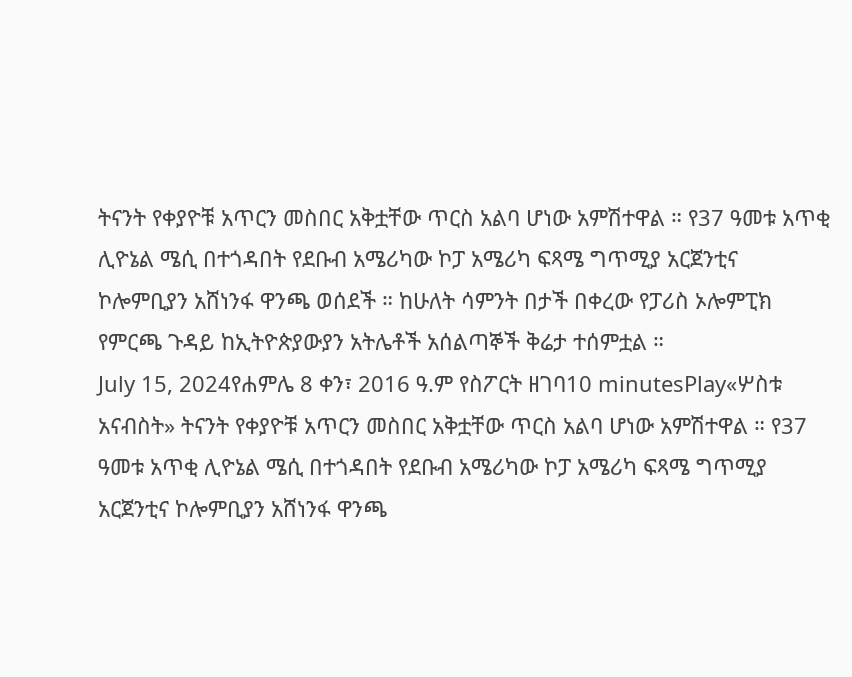ትናንት የቀያዮቹ አጥርን መስበር አቅቷቸው ጥርስ አልባ ሆነው አምሽተዋል ። የ37 ዓመቱ አጥቂ ሊዮኔል ሜሲ በተጎዳበት የደቡብ አሜሪካው ኮፓ አሜሪካ ፍጻሜ ግጥሚያ አርጀንቲና ኮሎምቢያን አሸነንፋ ዋንጫ ወሰደች ። ከሁለት ሳምንት በታች በቀረው የፓሪስ ኦሎምፒክ የምርጫ ጉዳይ ከኢትዮጵያውያን አትሌቶች አሰልጣኞች ቅሬታ ተሰምቷል ።
July 15, 2024የሐምሌ 8 ቀን፣ 2016 ዓ.ም የስፖርት ዘገባ10 minutesPlay«ሦስቱ አናብስት» ትናንት የቀያዮቹ አጥርን መስበር አቅቷቸው ጥርስ አልባ ሆነው አምሽተዋል ። የ37 ዓመቱ አጥቂ ሊዮኔል ሜሲ በተጎዳበት የደቡብ አሜሪካው ኮፓ አሜሪካ ፍጻሜ ግጥሚያ አርጀንቲና ኮሎምቢያን አሸነንፋ ዋንጫ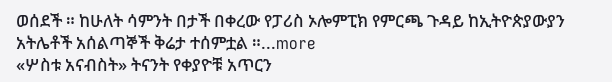ወሰደች ። ከሁለት ሳምንት በታች በቀረው የፓሪስ ኦሎምፒክ የምርጫ ጉዳይ ከኢትዮጵያውያን አትሌቶች አሰልጣኞች ቅሬታ ተሰምቷል ።...more
«ሦስቱ አናብስት» ትናንት የቀያዮቹ አጥርን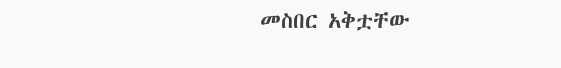መስበር አቅቷቸው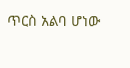ጥርስ አልባ ሆነው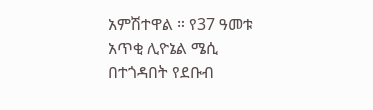አምሽተዋል ። የ37 ዓመቱ አጥቂ ሊዮኔል ሜሲ በተጎዳበት የደቡብ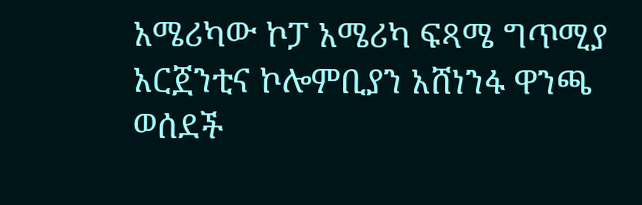አሜሪካው ኮፓ አሜሪካ ፍጻሜ ግጥሚያ አርጀንቲና ኮሎምቢያን አሸነንፋ ዋንጫ ወሰደች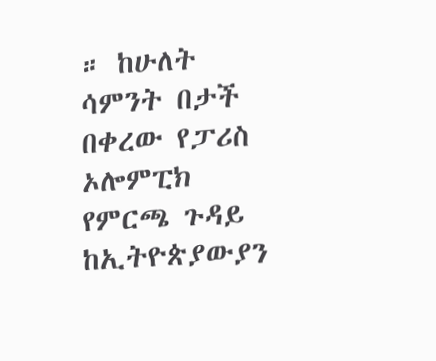። ከሁለት ሳምንት በታች በቀረው የፓሪስ ኦሎምፒክ የምርጫ ጉዳይ ከኢትዮጵያውያን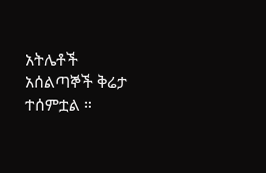አትሌቶች አሰልጣኞች ቅሬታ ተሰምቷል ።